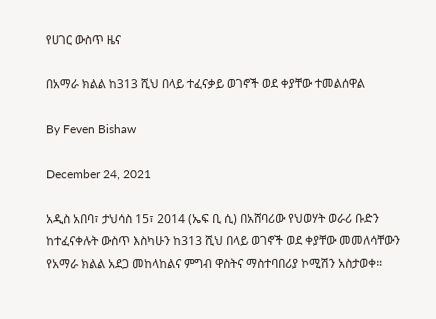የሀገር ውስጥ ዜና

በአማራ ክልል ከ313 ሺህ በላይ ተፈናቃይ ወገኖች ወደ ቀያቸው ተመልሰዋል

By Feven Bishaw

December 24, 2021

አዲስ አበባ፣ ታህሳስ 15፣ 2014 (ኤፍ ቢ ሲ) በአሸባሪው የህወሃት ወራሪ ቡድን ከተፈናቀሉት ውስጥ እስካሁን ከ313 ሺህ በላይ ወገኖች ወደ ቀያቸው መመለሳቸውን የአማራ ክልል አደጋ መከላከልና ምግብ ዋስትና ማስተባበሪያ ኮሚሽን አስታወቀ።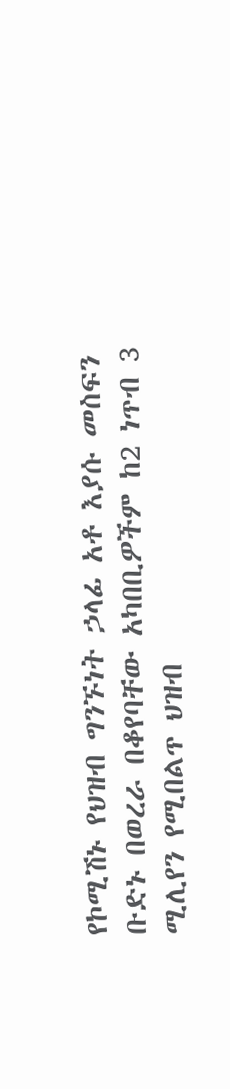የኮሚሽኑ የህዝብ ግንኙነት ኃላፊ አቶ እያሱ መስፍን ቡድኑ በወረራ በቆየባቸው አካበቢዎችም ከ2 ነጥብ 3 ሚሊየን የሚበልጥ ህዝብ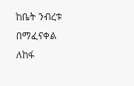ከቤት ንብረቱ በማፈናቀል ለከፋ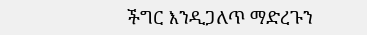ችግር እንዲጋለጥ ማድረጉን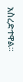አስረድተዋል።